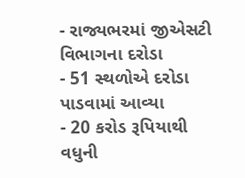- રાજ્યભરમાં જીએસટી વિભાગના દરોડા
- 51 સ્થળોએ દરોડા પાડવામાં આવ્યા
- 20 કરોડ રૂપિયાથી વધુની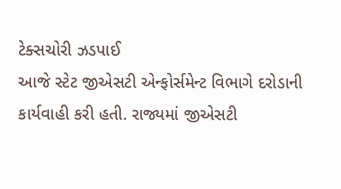ટેક્સચોરી ઝડપાઈ
આજે સ્ટેટ જીએસટી એન્ફોર્સમેન્ટ વિભાગે દરોડાની કાર્યવાહી કરી હતી. રાજ્યમાં જીએસટી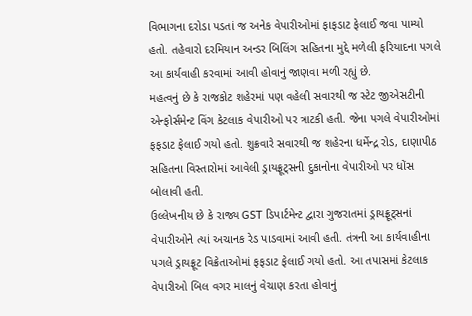વિભાગના દરોડા પડતાં જ અનેક વેપારીઓમાં ફાફડાટ ફેલાઈ જવા પામ્યો હતો. તહેવારો દરમિયાન અન્ડર બિલિંગ સહિતના મુદ્દે મળેલી ફરિયાદના પગલે આ કાર્યવાહી કરવામાં આવી હોવાનું જાણવા મળી રહ્યું છે.
મહત્વનું છે કે રાજકોટ શહેરમાં પણ વહેલી સવારથી જ સ્ટેટ જીએસટીની એન્ફોર્સમેન્ટ વિંગ કેટલાક વેપારીઓ પર ત્રાટકી હતી. જેના પગલે વેપારીઓમાં ફફડાટ ફેલાઈ ગયો હતો. શુક્રવારે સવારથી જ શહેરના ધર્મેન્દ્ર રોડ, દાણાપીઠ સહિતના વિસ્તારોમાં આવેલી ડ્રાયફ્રૂટ્સની દુકાનોના વેપારીઓ પર ધોંસ બોલાવી હતી.
ઉલ્લેખનીય છે કે રાજ્ય GST ડિપાર્ટમેન્ટ દ્વારા ગુજરાતમાં ડ્રાયફ્રૂટ્સનાં વેપારીઓને ત્યાં અચાનક રેડ પાડવામાં આવી હતી. તંત્રની આ કાર્યવાહીના પગલે ડ્રાયફ્રૂટ વિક્રેતાઓમાં ફફડાટ ફેલાઈ ગયો હતો. આ તપાસમાં કેટલાક વેપારીઓ બિલ વગર માલનું વેચાણ કરતા હોવાનું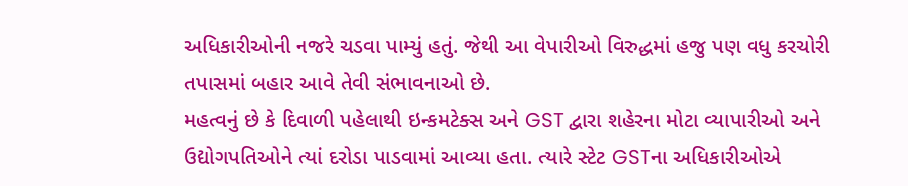અધિકારીઓની નજરે ચડવા પામ્યું હતું. જેથી આ વેપારીઓ વિરુદ્ધમાં હજુ પણ વધુ કરચોરી તપાસમાં બહાર આવે તેવી સંભાવનાઓ છે.
મહત્વનું છે કે દિવાળી પહેલાથી ઇન્કમટેક્સ અને GST દ્વારા શહેરના મોટા વ્યાપારીઓ અને ઉદ્યોગપતિઓને ત્યાં દરોડા પાડવામાં આવ્યા હતા. ત્યારે સ્ટેટ GSTના અધિકારીઓએ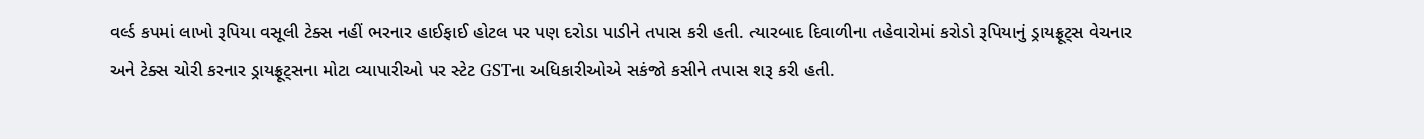વર્લ્ડ કપમાં લાખો રૂપિયા વસૂલી ટેક્સ નહીં ભરનાર હાઈફાઈ હોટલ પર પણ દરોડા પાડીને તપાસ કરી હતી. ત્યારબાદ દિવાળીના તહેવારોમાં કરોડો રૂપિયાનું ડ્રાયફ્રૂટ્સ વેચનાર અને ટેક્સ ચોરી કરનાર ડ્રાયફ્રૂટ્સના મોટા વ્યાપારીઓ પર સ્ટેટ GSTના અધિકારીઓએ સકંજો કસીને તપાસ શરૂ કરી હતી.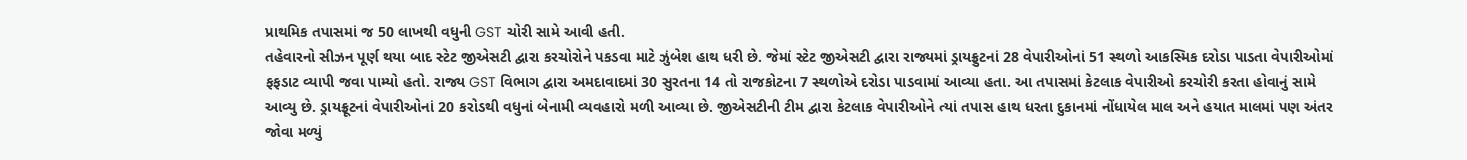પ્રાથમિક તપાસમાં જ 50 લાખથી વધુની GST ચોરી સામે આવી હતી.
તહેવારનો સીઝન પૂર્ણ થયા બાદ સ્ટેટ જીએસટી દ્વારા કરચોરોને પકડવા માટે ઝુંબેશ હાથ ધરી છે. જેમાં સ્ટેટ જીએસટી દ્વારા રાજ્યમાં ડ્રાયફ્રુટનાં 28 વેપારીઓનાં 51 સ્થળો આકસ્મિક દરોડા પાડતા વેપારીઓમાં ફફડાટ વ્યાપી જવા પામ્યો હતો. રાજ્ય GST વિભાગ દ્વારા અમદાવાદમાં 30 સુરતના 14 તો રાજકોટના 7 સ્થળોએ દરોડા પાડવામાં આવ્યા હતા. આ તપાસમાં કેટલાક વેપારીઓ કરચોરી કરતા હોવાનું સામે આવ્યુ છે. ડ્રાયફ્રૂટનાં વેપારીઓનાં 20 કરોડથી વધુનાં બેનામી વ્યવહારો મળી આવ્યા છે. જીએસટીની ટીમ દ્વારા કેટલાક વેપારીઓને ત્યાં તપાસ હાથ ધરતા દુકાનમાં નોંધાયેલ માલ અને હયાત માલમાં પણ અંતર જોવા મળ્યું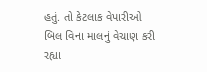હતું. તો કેટલાક વેપારીઓ બિલ વિના માલનું વેચાણ કરી રહ્યા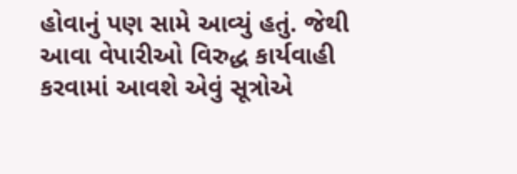હોવાનું પણ સામે આવ્યું હતું. જેથી આવા વેપારીઓ વિરુદ્ધ કાર્યવાહી કરવામાં આવશે એવું સૂત્રોએ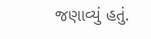જણાવ્યું હતું.